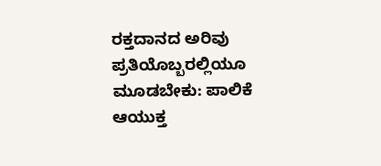ರಕ್ತದಾನದ ಅರಿವು ಪ್ರತಿಯೊಬ್ಬರಲ್ಲಿಯೂ ಮೂಡಬೇಕು: ಪಾಲಿಕೆ ಆಯುಕ್ತ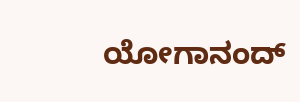ಯೋಗಾನಂದ್